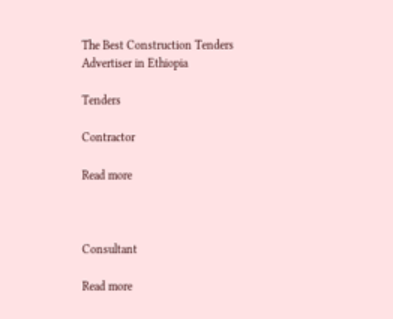The Best Construction Tenders Advertiser in Ethiopia

Tenders

Contractor

Read more



Consultant

Read more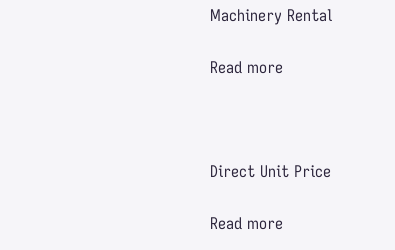Machinery Rental

Read more



Direct Unit Price

Read more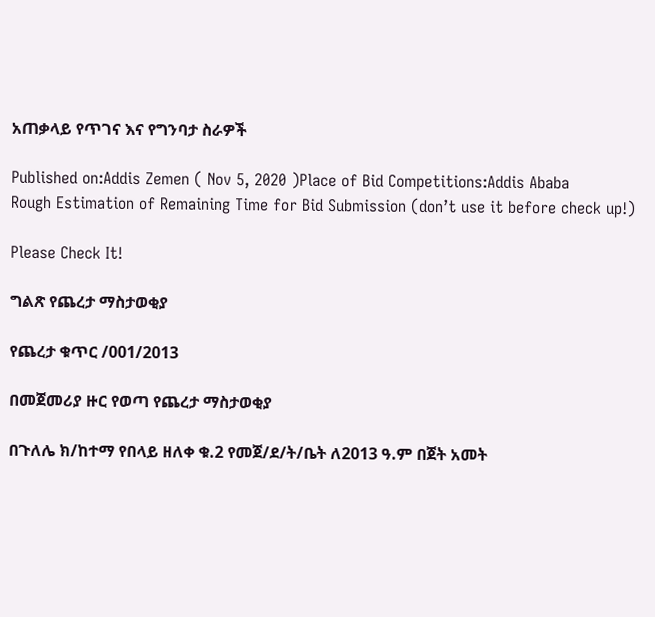አጠቃላይ የጥገና እና የግንባታ ስራዎች

Published on:Addis Zemen ( Nov 5, 2020 )Place of Bid Competitions:Addis Ababa
Rough Estimation of Remaining Time for Bid Submission (don’t use it before check up!)

Please Check It!

ግልጽ የጨረታ ማስታወቂያ

የጨረታ ቁጥር /001/2013

በመጀመሪያ ዙር የወጣ የጨረታ ማስታወቂያ

በጉለሌ ክ/ከተማ የበላይ ዘለቀ ቁ.2 የመጀ/ደ/ት/ቤት ለ2013 ዓ.ም በጀት አመት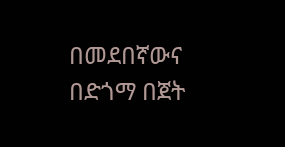በመደበኛውና በድጎማ በጀት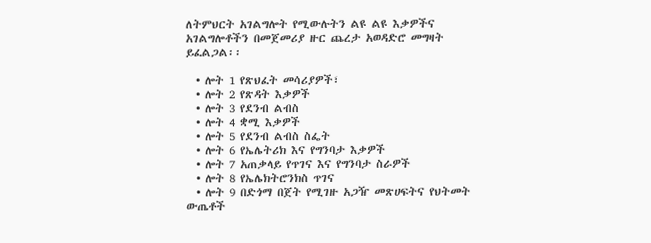ለትምህርት አገልግሎት የሚውሉትን ልዩ ልዩ እቃዎችና አገልግሎቶችን በመጀመሪያ ዙር ጨረታ አወዳድሮ መግዛት ይፈልጋል፡፡

  • ሎት 1 የጽህፈት መሳሪያዎች፣
  • ሎት 2 የጽዳት እቃዎች
  • ሎት 3 የደንብ ልብስ
  • ሎት 4 ቋሚ እቃዎች
  • ሎት 5 የደንብ ልብስ ስፌት
  • ሎት 6 የኤሌትሪክ እና የግንባታ እቃዎች
  • ሎት 7 አጠቃላይ የጥገና እና የግንባታ ስራዎች
  • ሎት 8 የኤሌክትሮንክስ ጥገና
  • ሎት 9 በድጎማ በጀት የሚገዙ አጋዥ መጽሀፍትና የህትመት ውጤቶች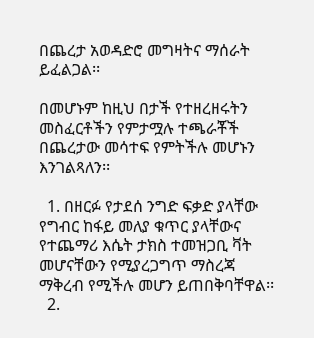በጨረታ አወዳድሮ መግዛትና ማሰራት ይፈልጋል፡፡

በመሆኑም ከዚህ በታች የተዘረዘሩትን መስፈርቶችን የምታሟሉ ተጫራቾች በጨረታው መሳተፍ የምትችሉ መሆኑን እንገልጻለን፡፡

  1. በዘርፉ የታደሰ ንግድ ፍቃድ ያላቸው የግብር ከፋይ መለያ ቁጥር ያላቸውና የተጨማሪ እሴት ታክስ ተመዝጋቢ ቫት መሆናቸውን የሚያረጋግጥ ማስረጃ ማቅረብ የሚችሉ መሆን ይጠበቅባቸዋል፡፡
  2.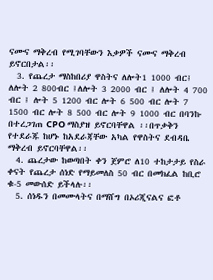ናሙና ማቅረብ የሚገባቸውን እቃዎች ናሙና ማቅረብ ይኖርበታል፡፡
  3. የጨረታ ማስከበሪያ ዋስትና ለሎት1 1000 ብር፤ ለሎት 2 800ብር ፤ለሎት 3 2000 ብር ፤ ለሎት 4 700 ብር ፤ ሎት 5 1200 ብር ሎት 6 500 ብር ሎት 7 1500 ብር ሎት 8 500 ብር ሎት 9 1000 ብር በባንኩ በተረጋገጠ CPO ማስያዝ ይኖርባቸዋል ፡፡በጥቃቅን የተደራጁ ከሆኑ ከአደራጃቸው አካል የዋስትና ደብዳቤ ማቅረብ ይኖርባቸዋል፡፡
  4. ጨረታው ከወጣበት ቀን ጀምሮ ለ10 ተከታታይ የስራ ቀናት የጨረታ ሰነድ የማይመለስ 50 ብር በመክፈል ከቢሮ ቁ-5 መውሰድ ይችላሉ፡፡
  5. ሰነዱን በመሙላትና በማሸግ በኦሪጂናልና ፎቶ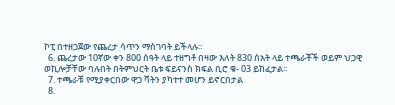ኮፒ በተዘጋጀው የጨረታ ሳጥን ማስገባት ይችላሉ፡፡
  6. ጨረታው 10ኛው ቀን 800 ሰዓት ላይ ተዘግቶ በዛው እለት 830 ሰአት ላይ ተጫራቾች ወይም ህጋዊ ወኪሎቻቸው ባሉበት በትምህርት ቤቱ ፍይናንስ ክፍል ቢሮ ቁ- 03 ይከፈታል፡፡
  7. ተጫራቹ የሚያቀርበው ዋጋ ቫትን ያካተተ መሆን ይኖርበታል
  8.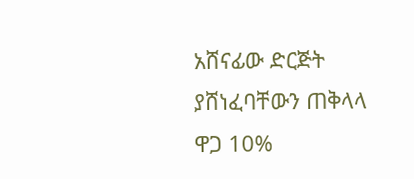አሸናፊው ድርጅት ያሸነፈባቸውን ጠቅላላ ዋጋ 10%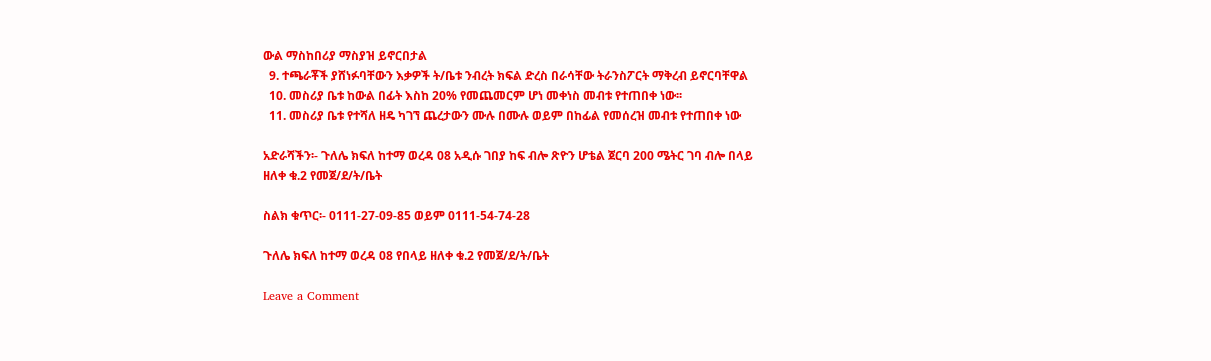ውል ማስከበሪያ ማስያዝ ይኖርበታል
  9. ተጫራቾች ያሸነፉባቸውን እቃዎች ት/ቤቱ ንብረት ክፍል ድረስ በራሳቸው ትራንስፖርት ማቅረብ ይኖርባቸዋል
  10. መስሪያ ቤቱ ከውል በፊት እስከ 20% የመጨመርም ሆነ መቀነስ መብቱ የተጠበቀ ነው፡፡
  11. መስሪያ ቤቱ የተሻለ ዘዴ ካገኘ ጨረታውን ሙሉ በሙሉ ወይም በከፊል የመሰረዝ መብቱ የተጠበቀ ነው

አድራሻችን፡- ጉለሌ ክፍለ ከተማ ወረዳ 08 አዲሱ ገበያ ከፍ ብሎ ጽዮን ሆቴል ጀርባ 200 ሜትር ገባ ብሎ በላይ ዘለቀ ቁ.2 የመጀ/ደ/ት/ቤት

ስልክ ቁጥር፡- 0111-27-09-85 ወይም 0111-54-74-28

ጉለሌ ክፍለ ከተማ ወረዳ 08 የበላይ ዘለቀ ቁ.2 የመጀ/ደ/ት/ቤት

Leave a Comment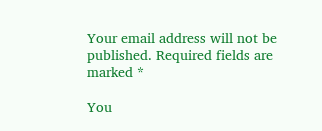Your email address will not be published. Required fields are marked *

You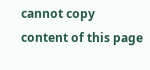cannot copy content of this page